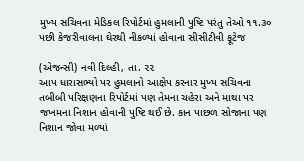મુખ્ય સચિવના મેડિકલ રિપોર્ટમાં હુમલાની પુષ્ટિ પરંતુ તેઓ ૧૧.૩૦ પછી કેજરીવાલના ઘેરથી નીકળ્યાં હોવાના સીસીટીવી ફૂટેજ

(એજન્સી) નવી દિલ્હી, તા. ૨૨
આપ ધારાસભ્યો પર હુમલાનો આક્ષેપ કરનાર મુખ્ય સચિવના તબીબી પરિક્ષણના રિપોર્ટમાં પણ તેમના ચહેરા અને માથા પર જખમના નિશાન હોવાની પુષ્ટિ થઈ છે. કાન પાછળ સોજાના પણ નિશાન જોવા મળ્યાં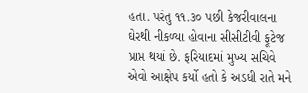હતા. પરંતુ ૧૧.૩૦ પછી કેજરીવાલના ઘેરથી નીકળ્યા હોવાના સીસીટીવી ફૂટેજ પ્રાપ્ત થયાં છે. ફરિયાદમાં મુખ્ય સચિવે એવો આક્ષેપ કર્યો હતો કે અડધી રાતે મને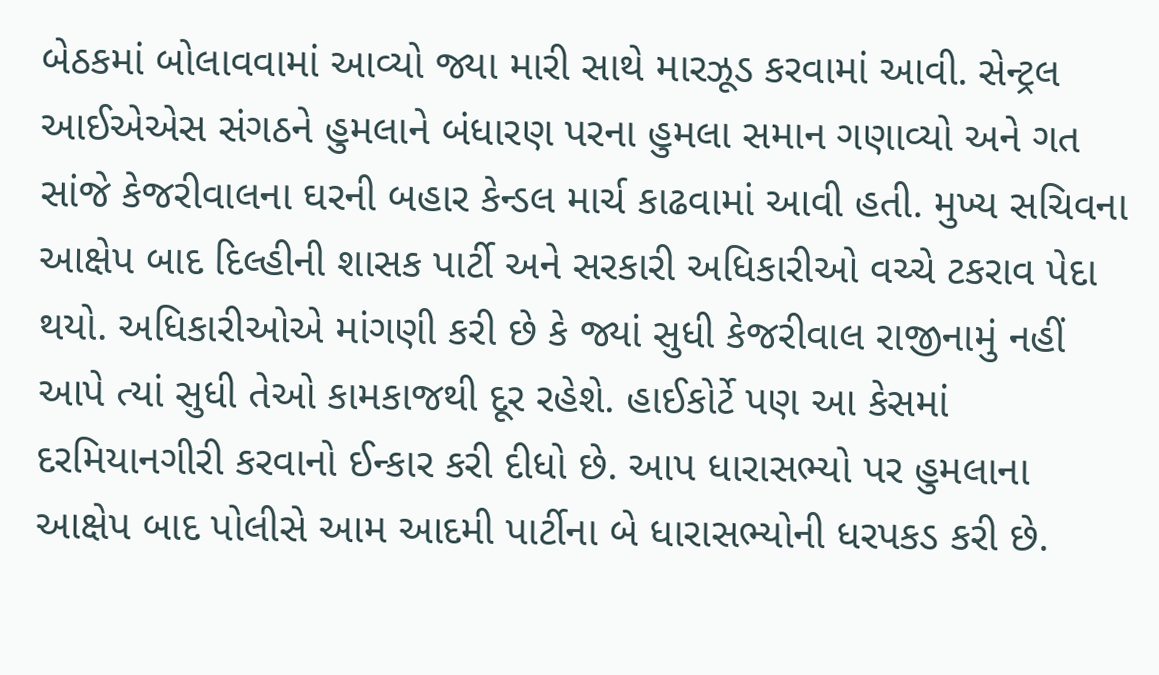બેઠકમાં બોલાવવામાં આવ્યો જ્યા મારી સાથે મારઝૂડ કરવામાં આવી. સેન્ટ્રલ આઈએએસ સંગઠને હુમલાને બંધારણ પરના હુમલા સમાન ગણાવ્યો અને ગત સાંજે કેજરીવાલના ઘરની બહાર કેન્ડલ માર્ચ કાઢવામાં આવી હતી. મુખ્ય સચિવના આક્ષેપ બાદ દિલ્હીની શાસક પાર્ટી અને સરકારી અધિકારીઓ વચ્ચે ટકરાવ પેદા થયો. અધિકારીઓએ માંગણી કરી છે કે જ્યાં સુધી કેજરીવાલ રાજીનામું નહીં આપે ત્યાં સુધી તેઓ કામકાજથી દૂર રહેશે. હાઈકોર્ટે પણ આ કેસમાં દરમિયાનગીરી કરવાનો ઈન્કાર કરી દીધો છે. આપ ધારાસભ્યો પર હુમલાના આક્ષેપ બાદ પોલીસે આમ આદમી પાર્ટીના બે ધારાસભ્યોની ધરપકડ કરી છે.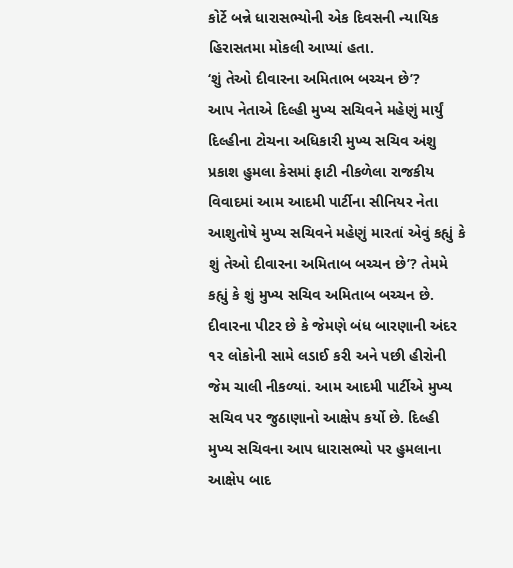કોર્ટે બન્ને ધારાસભ્યોની એક દિવસની ન્યાયિક હિરાસતમા મોકલી આપ્યાં હતા.
‘શું તેઓ દીવારના અમિતાભ બચ્ચન છે’?
આપ નેતાએ દિલ્હી મુખ્ય સચિવને મહેણું માર્યું
દિલ્હીના ટોચના અધિકારી મુખ્ય સચિવ અંશુ પ્રકાશ હુમલા કેસમાં ફાટી નીકળેલા રાજકીય વિવાદમાં આમ આદમી પાર્ટીના સીનિયર નેતા આશુતોષે મુખ્ય સચિવને મહેણું મારતાં એવું કહ્યું કે શું તેઓ દીવારના અમિતાબ બચ્ચન છે’? તેમમે કહ્યું કે શું મુખ્ય સચિવ અમિતાબ બચ્ચન છે. દીવારના પીટર છે કે જેમણે બંધ બારણાની અંદર ૧૨ લોકોની સામે લડાઈ કરી અને પછી હીરોની જેમ ચાલી નીકળ્યાં. આમ આદમી પાર્ટીએ મુખ્ય સચિવ પર જુઠાણાનો આક્ષેપ કર્યો છે. દિલ્હી મુખ્ય સચિવના આપ ધારાસભ્યો પર હુમલાના આક્ષેપ બાદ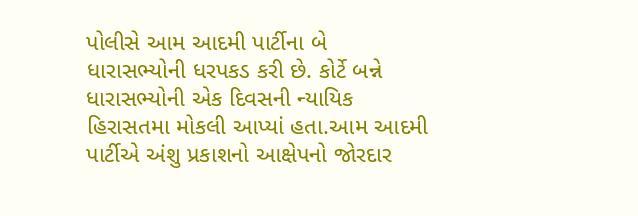પોલીસે આમ આદમી પાર્ટીના બે ધારાસભ્યોની ધરપકડ કરી છે. કોર્ટે બન્ને ધારાસભ્યોની એક દિવસની ન્યાયિક હિરાસતમા મોકલી આપ્યાં હતા.આમ આદમી પાર્ટીએ અંશુ પ્રકાશનો આક્ષેપનો જોરદાર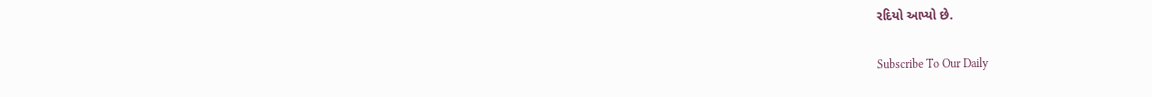રદિયો આપ્યો છે.

Subscribe To Our Daily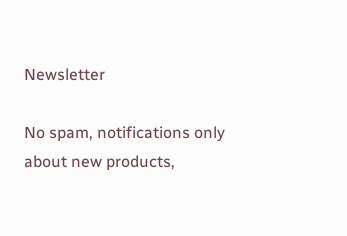Newsletter

No spam, notifications only about new products,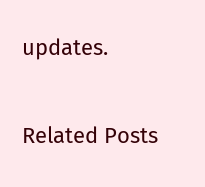updates.

Related Posts